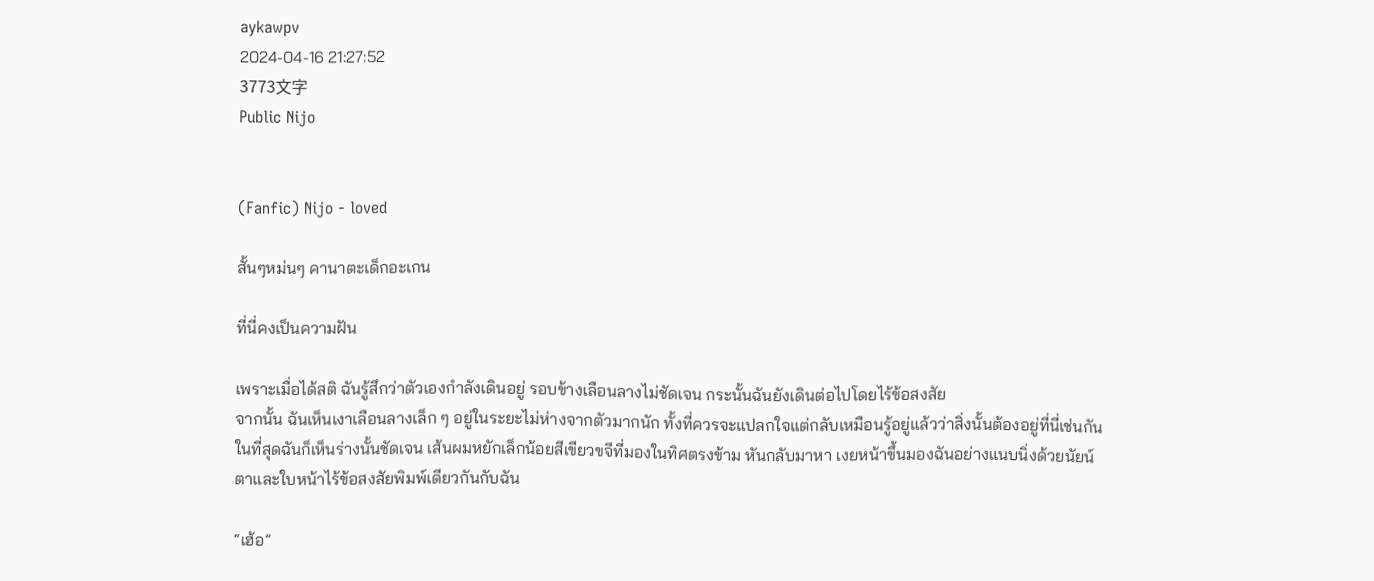aykawpv
2024-04-16 21:27:52
3773文字
Public Nijo


(Fanfic) Nijo - loved

สั้นๆหม่นๆ คานาตะเด็กอะเกน

ที่นี่คงเป็นความฝัน

เพราะเมื่อได้สติ ฉันรู้สึกว่าตัวเองกำลังเดินอยู่ รอบข้างเลือนลางไม่ชัดเจน กระนั้นฉันยังเดินต่อไปโดยไร้ข้อสงสัย
จากนั้น ฉันเห็นเงาเลือนลางเล็ก ๆ อยู่ในระยะไม่ห่างจากตัวมากนัก ทั้งที่ควรจะแปลกใจแต่กลับเหมือนรู้อยู่แล้วว่าสิ่งนั้นต้องอยู่ที่นี่เช่นกัน ในที่สุดฉันก็เห็นร่างนั้นชัดเจน เส้นผมหยักเล็กน้อยสีเขียวขจีที่มองในทิศตรงข้าม หันกลับมาหา เงยหน้าขึ้นมองฉันอย่างแนบนิ่งด้วยนัยน์ตาและใบหน้าไร้ข้อสงสัยพิมพ์เดียวกันกับฉัน

“เฮ้อ”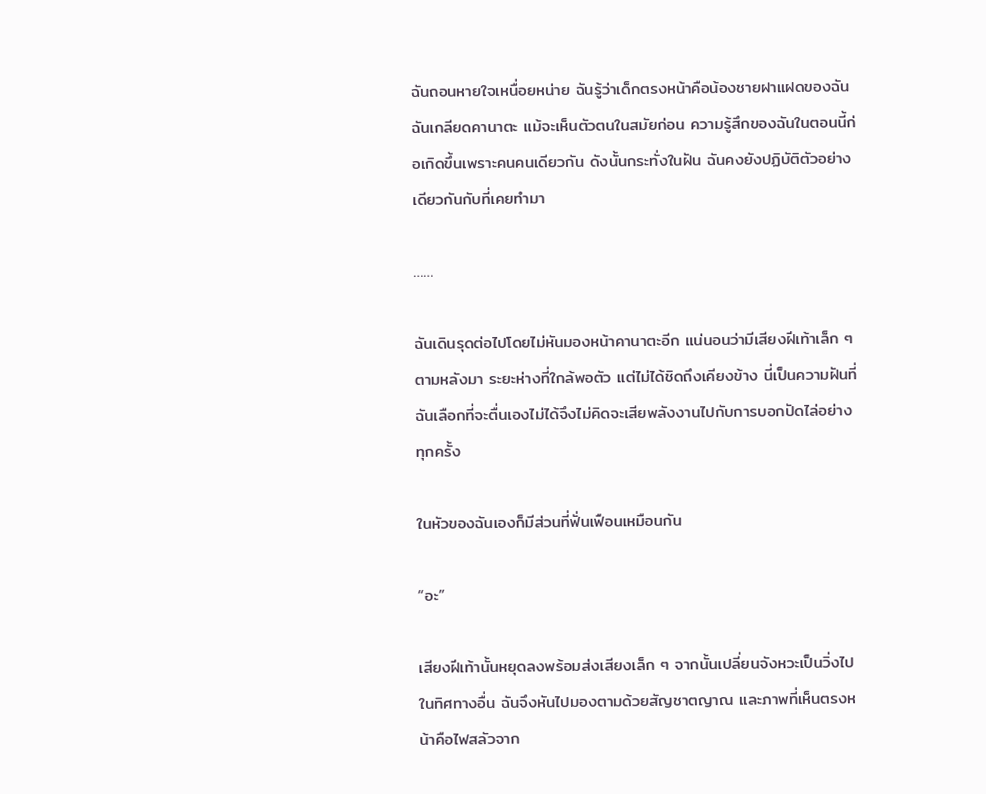ฉันถอนหายใจเหนื่อยหน่าย ฉันรู้ว่าเด็กตรงหน้าคือน้องชายฝาแฝดของฉัน ฉันเกลียดคานาตะ แม้จะเห็นตัวตนในสมัยก่อน ความรู้สึกของฉันในตอนนี้ก่อเกิดขึ้นเพราะคนคนเดียวกัน ดังนั้นกระทั่งในฝัน ฉันคงยังปฏิบัติตัวอย่างเดียวกันกับที่เคยทำมา

……

ฉันเดินรุดต่อไปโดยไม่หันมองหน้าคานาตะอีก แน่นอนว่ามีเสียงฝีเท้าเล็ก ๆ ตามหลังมา ระยะห่างที่ใกล้พอตัว แต่ไม่ได้ชิดถึงเคียงข้าง นี่เป็นความฝันที่ฉันเลือกที่จะตื่นเองไม่ได้จึงไม่คิดจะเสียพลังงานไปกับการบอกปัดไล่อย่างทุกครั้ง

ในหัวของฉันเองก็มีส่วนที่ฟั่นเฟือนเหมือนกัน

“อะ”

เสียงฝีเท้านั้นหยุดลงพร้อมส่งเสียงเล็ก ๆ จากนั้นเปลี่ยนจังหวะเป็นวิ่งไปในทิศทางอื่น ฉันจึงหันไปมองตามด้วยสัญชาตญาณ และภาพที่เห็นตรงหน้าคือไฟสลัวจาก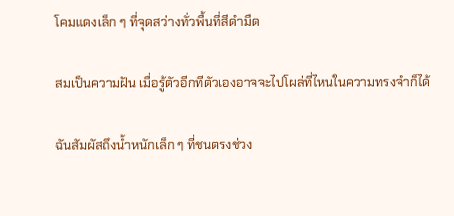โคมแดงเล็ก ๆ ที่จุดสว่างทั่วพื้นที่สีดำมืด

สมเป็นความฝัน เมื่อรู้ตัวอีกทีตัวเองอาจจะไปโผล่ที่ไหนในความทรงจำก็ได้

ฉันสัมผัสถึงน้ำหนักเล็ก ๆ ที่ชนตรงช่วง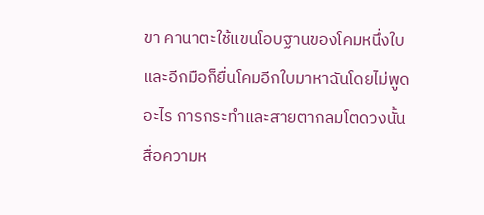ขา คานาตะใช้แขนโอบฐานของโคมหนึ่งใบ และอีกมือก็ยื่นโคมอีกใบมาหาฉันโดยไม่พูดอะไร การกระทำและสายตากลมโตดวงนั้นสื่อความห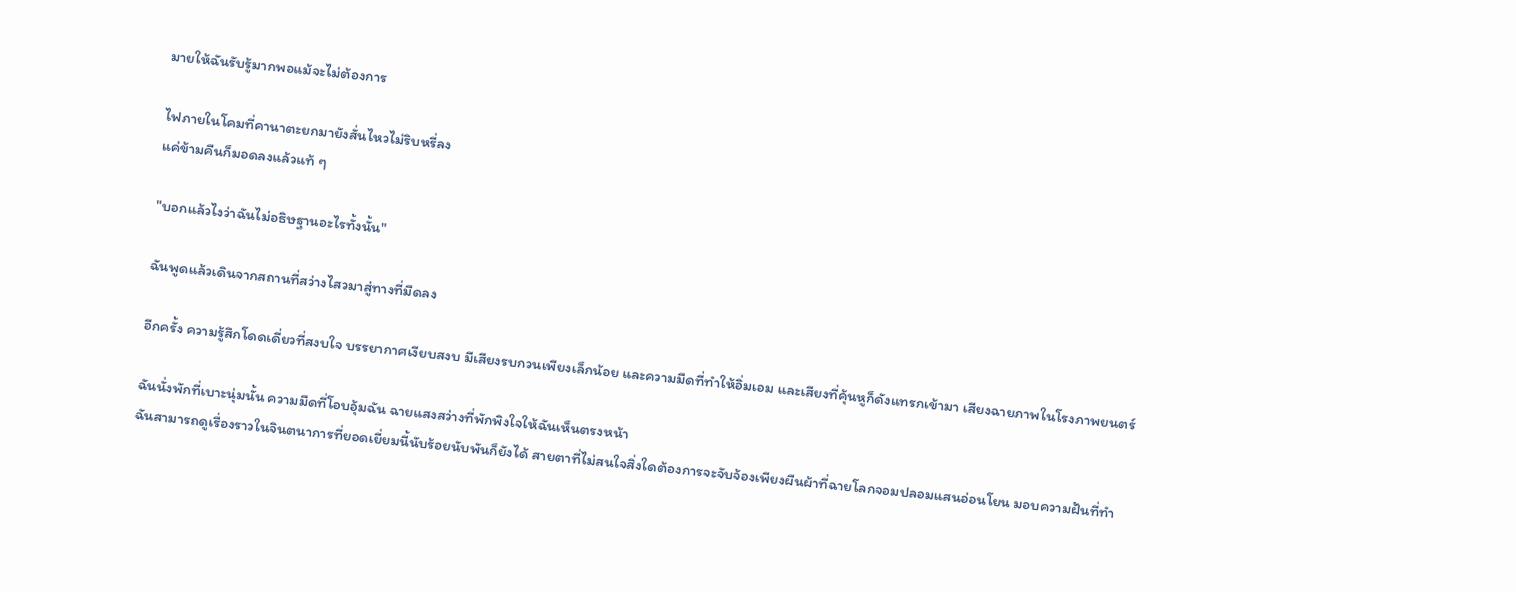มายให้ฉันรับรู้มากพอแม้จะไม่ต้องการ

ไฟภายในโคมที่คานาตะยกมายังสั่นไหวไม่ริบหรี่ลง
แค่ข้ามคืนก็มอดลงแล้วแท้ ๆ

"บอกแล้วไงว่าฉันไม่อธิษฐานอะไรทั้งนั้น"

ฉันพูดแล้วเดินจากสถานที่สว่างไสวมาสู่ทางที่มืดลง

อีกครั้ง ความรู้สึกโดดเดี่ยวที่สงบใจ บรรยากาศเงียบสงบ มีเสียงรบกวนเพียงเล็กน้อย และความมืดที่ทำให้อิ่มเอม และเสียงที่คุ้นหูก็ดังแทรกเข้ามา เสียงฉายภาพในโรงภาพยนตร์

ฉันนั่งพักที่เบาะนุ่มนั้น ความมืดที่โอบอุ้มฉัน ฉายแสงสว่างที่พักพิงใจให้ฉันเห็นตรงหน้า
ฉันสามารถดูเรื่องราวในจินตนาการที่ยอดเยี่ยมนี้นับร้อยนับพันก็ยังได้ สายตาที่ไม่สนใจสิ่งใดต้องการจะจับจ้องเพียงผืนผ้าที่ฉายโลกจอมปลอมแสนอ่อนโยน มอบความฝันที่ทำ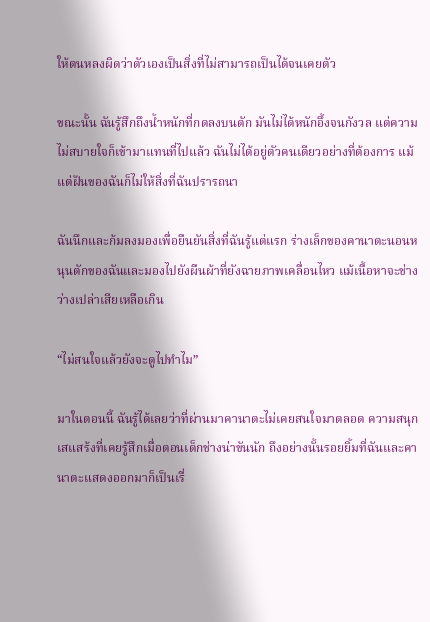ให้ตนหลงผิดว่าตัวเองเป็นสิ่งที่ไม่สามารถเป็นได้จนเคยตัว

ขณะนั้น ฉันรู้สึกถึงน้ำหนักที่กดลงบนตัก มันไม่ได้หนักอึ้งจนกังวล แต่ความไม่สบายใจก็เข้ามาแทนที่ไปแล้ว ฉันไม่ได้อยู่ตัวคนเดียวอย่างที่ต้องการ แม้แต่ฝันของฉันก็ไม่ให้สิ่งที่ฉันปรารถนา

ฉันนึกและก้มลงมองเพื่อยืนยันสิ่งที่ฉันรู้แต่แรก ร่างเล็กของคานาตะนอนหนุนตักของฉันและมองไปยังผืนผ้าที่ยังฉายภาพเคลื่อนไหว แม้เนื้อหาจะช่างว่างเปล่าเสียเหลือเกิน

“ไม่สนใจแล้วยังจะดูไปทำไม”

มาในตอนนี้ ฉันรู้ได้เลยว่าที่ผ่านมาคานาตะไม่เคยสนใจมาตลอด ความสนุกเสแสร้งที่เคยรู้สึกเมื่อตอนเด็กช่างน่าขันนัก ถึงอย่างนั้นรอยยิ้มที่ฉันและคานาตะแสดงออกมาก็เป็นเรื่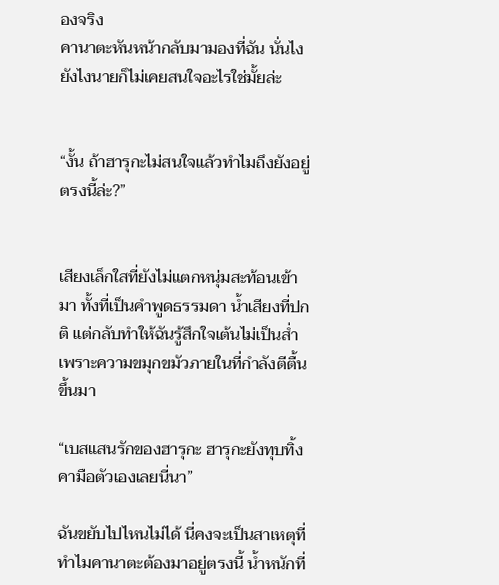องจริง
คานาตะหันหน้ากลับมามองที่ฉัน นั่นไง ยังไงนายก็ไม่เคยสนใจอะไรใช่มั้ยล่ะ


“งั้น ถ้าฮารุกะไม่สนใจแล้วทำไมถึงยังอยู่ตรงนี้ล่ะ?”


เสียงเล็กใสที่ยังไม่แตกหนุ่มสะท้อนเข้ามา ทั้งที่เป็นคำพูดธรรมดา น้ำเสียงที่ปกติ แต่กลับทำให้ฉันรู้สึกใจเต้นไม่เป็นส่ำเพราะความขมุกขมัวภายในที่กำลังตีตื้นขึ้นมา

“เบสแสนรักของฮารุกะ ฮารุกะยังทุบทิ้งคามือตัวเองเลยนี่นา”

ฉันขยับไปไหนไม่ได้ นี่คงจะเป็นสาเหตุที่ทำไมคานาตะต้องมาอยู่ตรงนี้ น้ำหนักที่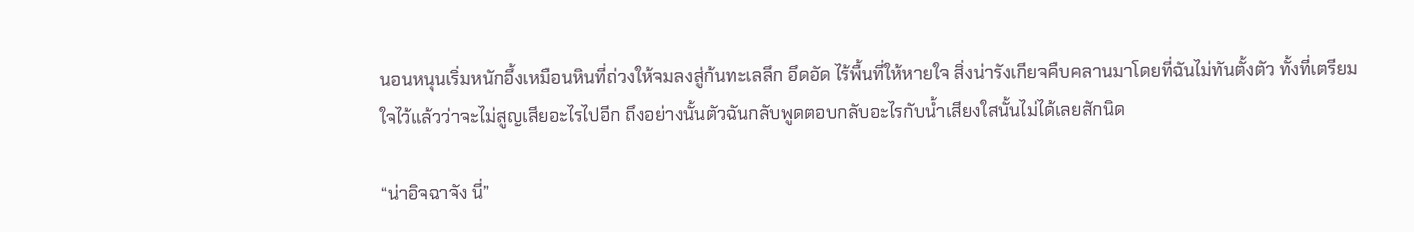นอนหนุนเริ่มหนักอึ้งเหมือนหินที่ถ่วงให้จมลงสู่ก้นทะเลลึก อึดอัด ไร้พื้นที่ให้หายใจ สิ่งน่ารังเกียจคืบคลานมาโดยที่ฉันไม่ทันตั้งตัว ทั้งที่เตรียมใจไว้แล้วว่าจะไม่สูญเสียอะไรไปอีก ถึงอย่างนั้นตัวฉันกลับพูดตอบกลับอะไรกับน้ำเสียงใสนั้นไม่ได้เลยสักนิด

“น่าอิจฉาจัง นี่”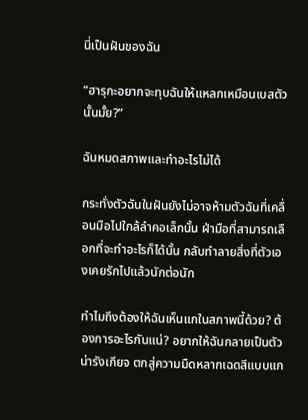นี่เป็นฝันของฉัน

“ฮารุกะอยากจะทุบฉันให้แหลกเหมือนเบสตัวนั้นมั้ย?”

ฉันหมดสภาพและทำอะไรไม่ได้

กระทั่งตัวฉันในฝันยังไม่อาจห้ามตัวฉันที่เคลื่อนมือไปใกล้ลำคอเล็กนั้น ฝ่ามือที่สามารถเลือกที่จะทำอะไรก็ได้นั้น กลับทำลายสิ่งที่ตัวเองเคยรักไปแล้วนักต่อนัก

ทำไมถึงต้องให้ฉันเห็นแกในสภาพนี้ด้วย? ต้องการอะไรกันแน่? อยากให้ฉันกลายเป็นตัวน่ารังเกียจ ตกสู่ความมืดหลากเฉดสีแบบแก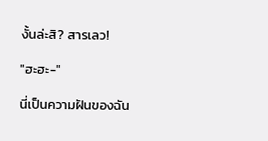งั้นล่ะสิ? สารเลว!

"ฮะฮะ-"

นี่เป็นความฝันของฉัน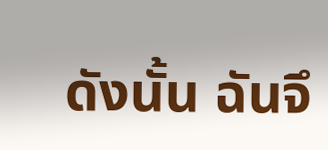ดังนั้น ฉันจึ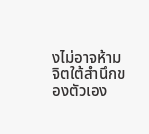งไม่อาจห้ามจิตใต้สำนึกของตัวเอง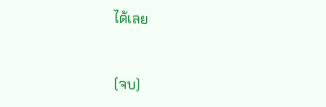ได้เลย


(จบ)